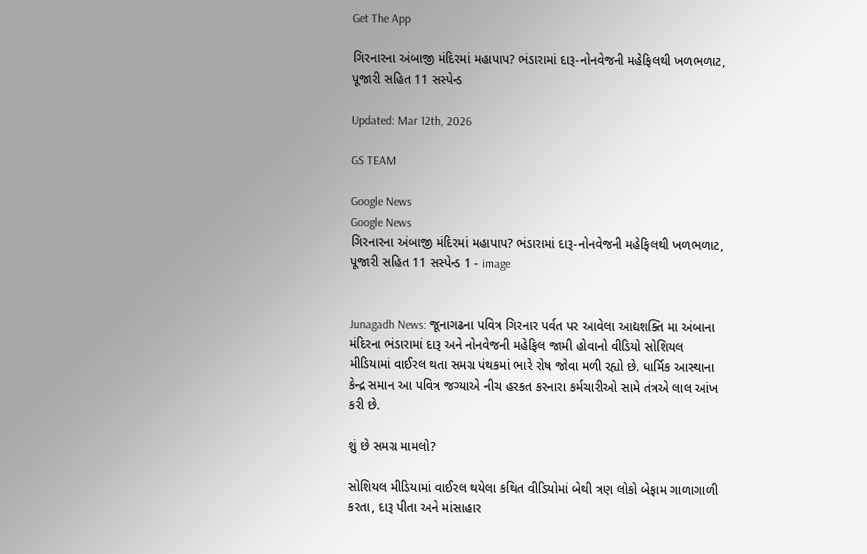Get The App

ગિરનારના અંબાજી મંદિરમાં મહાપાપ? ભંડારામાં દારૂ-નોનવેજની મહેફિલથી ખળભળાટ, પૂજારી સહિત 11 સસ્પેન્ડ

Updated: Mar 12th, 2026

GS TEAM

Google News
Google News
ગિરનારના અંબાજી મંદિરમાં મહાપાપ? ભંડારામાં દારૂ-નોનવેજની મહેફિલથી ખળભળાટ, પૂજારી સહિત 11 સસ્પેન્ડ 1 - image


Junagadh News: જૂનાગઢના પવિત્ર ગિરનાર પર્વત પર આવેલા આદ્યશક્તિ મા અંબાના મંદિરના ભંડારામાં દારૂ અને નોનવેજની મહેફિલ જામી હોવાનો વીડિયો સોશિયલ મીડિયામાં વાઈરલ થતા સમગ્ર પંથકમાં ભારે રોષ જોવા મળી રહ્યો છે. ધાર્મિક આસ્થાના કેન્દ્ર સમાન આ પવિત્ર જગ્યાએ નીચ હરકત કરનારા કર્મચારીઓ સામે તંત્રએ લાલ આંખ કરી છે.

શું છે સમગ્ર મામલો?

સોશિયલ મીડિયામાં વાઈરલ થયેલા કથિત વીડિયોમાં બેથી ત્રણ લોકો બેફામ ગાળાગાળી કરતા, દારૂ પીતા અને માંસાહાર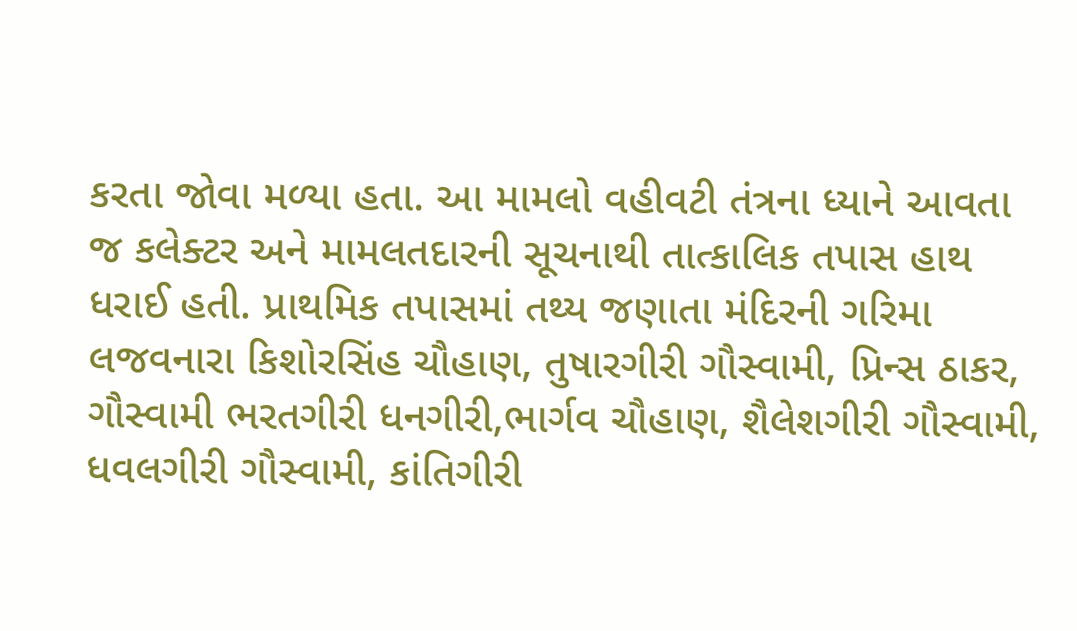કરતા જોવા મળ્યા હતા. આ મામલો વહીવટી તંત્રના ધ્યાને આવતા જ કલેક્ટર અને મામલતદારની સૂચનાથી તાત્કાલિક તપાસ હાથ ધરાઈ હતી. પ્રાથમિક તપાસમાં તથ્ય જણાતા મંદિરની ગરિમા લજવનારા કિશોરસિંહ ચૌહાણ, તુષારગીરી ગૌસ્વામી, પ્રિન્સ ઠાકર, ગૌસ્વામી ભરતગીરી ધનગીરી,ભાર્ગવ ચૌહાણ, શૈલેશગીરી ગૌસ્વામી, ધવલગીરી ગૌસ્વામી, કાંતિગીરી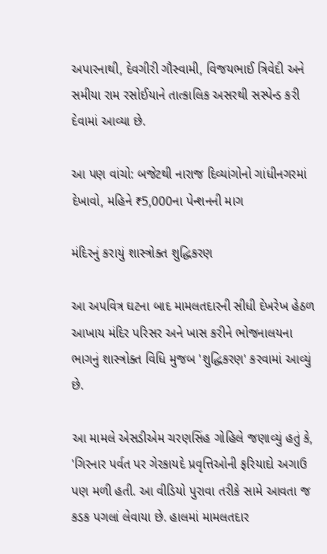અપારનાથી, દેવગીરી ગૌસ્વામી, વિજયભાઈ ત્રિવેદી અને સમીયા રામ રસોઈયાને તાત્કાલિક અસરથી સસ્પેન્ડ કરી દેવામાં આવ્યા છે.

આ પણ વાંચો: બજેટથી નારાજ દિવ્યાંગોનો ગાંધીનગરમાં દેખાવો, મહિને ₹5,000ના પેન્શનની માગ

મંદિરનું કરાયું શાસ્ત્રોક્ત શુદ્ધિકરણ

આ અપવિત્ર ઘટના બાદ મામલતદારની સીધી દેખરેખ હેઠળ આખાય મંદિર પરિસર અને ખાસ કરીને ભોજનાલયના ભાગનું શાસ્ત્રોક્ત વિધિ મુજબ 'શુદ્ધિકરણ' કરવામાં આવ્યું છે.

આ મામલે એસડીએમ ચરણસિંહ ગોહિલે જણાવ્યું હતું કે, 'ગિરનાર પર્વત પર ગેરકાયદે પ્રવૃત્તિઓની ફરિયાદો અગાઉ પણ મળી હતી. આ વીડિયો પુરાવા તરીકે સામે આવતા જ કડક પગલાં લેવાયા છે. હાલમાં મામલતદાર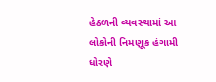હેઠળની વ્યવસ્થામાં આ લોકોની નિમણૂક હંગામી ધોરણે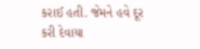કરાઈ હતી. જેમને હવે દૂર કરી દેવાયા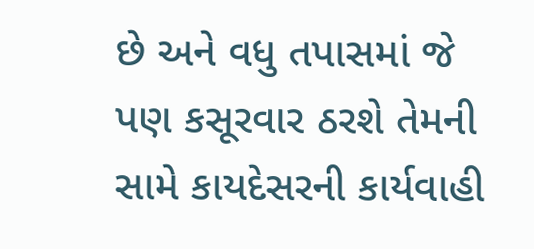છે અને વધુ તપાસમાં જે પણ કસૂરવાર ઠરશે તેમની સામે કાયદેસરની કાર્યવાહી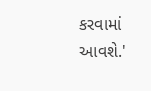કરવામાં આવશે.'